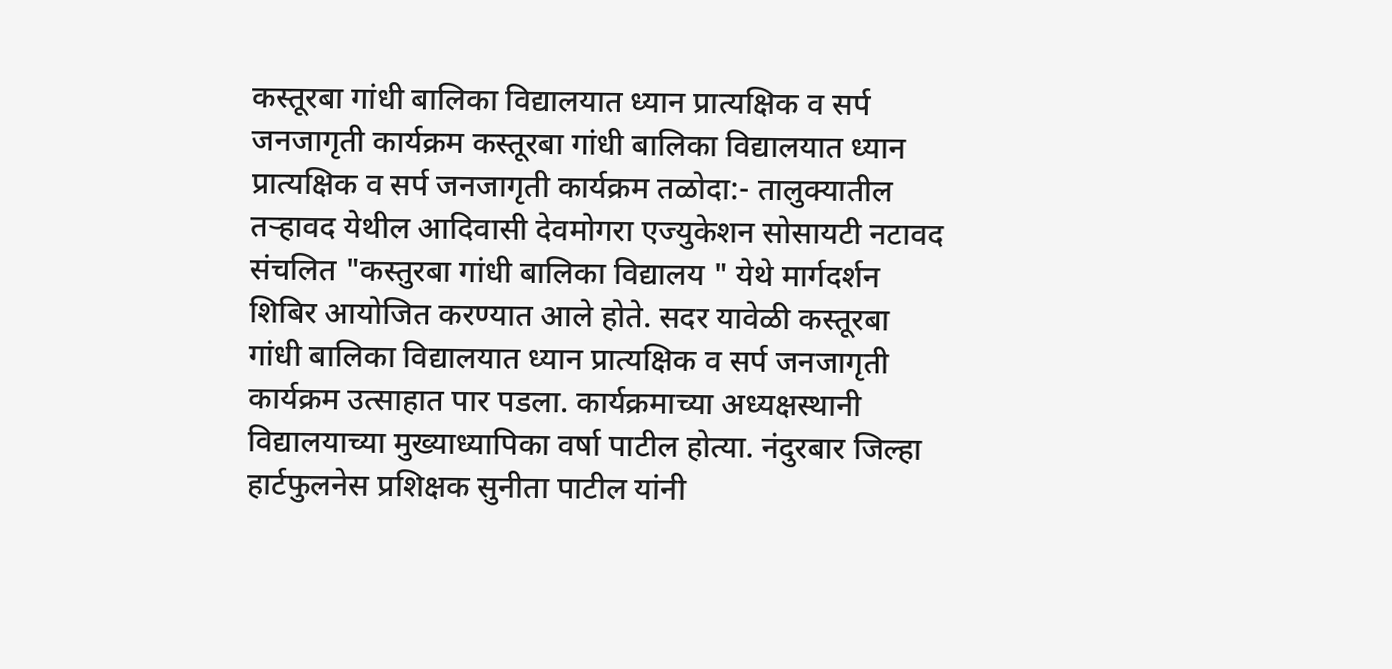कस्तूरबा गांधी बालिका विद्यालयात ध्यान प्रात्यक्षिक व सर्प जनजागृती कार्यक्रम कस्तूरबा गांधी बालिका विद्यालयात ध्यान प्रात्यक्षिक व सर्प जनजागृती कार्यक्रम तळोदा:- तालुक्यातील तऱ्हावद येथील आदिवासी देवमोगरा एज्युकेशन सोसायटी नटावद संचलित "कस्तुरबा गांधी बालिका विद्यालय " येथे मार्गदर्शन शिबिर आयोजित करण्यात आले होते. सदर यावेळी कस्तूरबा गांधी बालिका विद्यालयात ध्यान प्रात्यक्षिक व सर्प जनजागृती कार्यक्रम उत्साहात पार पडला. कार्यक्रमाच्या अध्यक्षस्थानी विद्यालयाच्या मुख्याध्यापिका वर्षा पाटील होत्या. नंदुरबार जिल्हा हार्टफुलनेस प्रशिक्षक सुनीता पाटील यांनी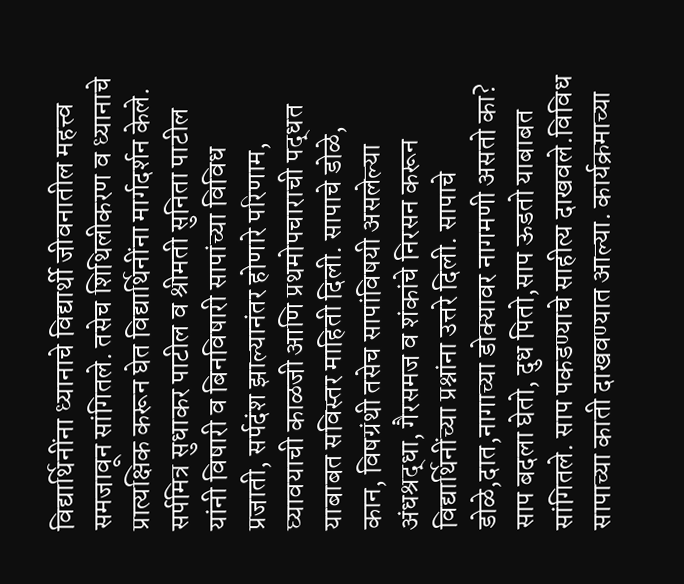विद्यार्थिनींना ध्यानाचे विद्यार्थी जीवनातील महत्त्व समजावून सांगितले. तसेच शिथिलीकरण व ध्यानाचे प्रात्यक्षिक करून घेत विद्यार्थिनींना मार्गदर्शन केले. सर्पमित्र सुधाकर पाटील व श्रीमती सुनिता पाटील यांनी विषारी व बिनविषारी सापांच्या विविध प्रजाती, सर्पदंश झाल्यानंतर होणारे परिणाम, घ्यावयाची काळजी आणि प्रथमोपचाराची पद्धत याबाबत सविस्तर माहिती दिली. सापाचे डोळे, कान, विषग्रंथी तसेच सापांविषयी असलेल्या अंधश्रद्धा, गैरसमज व शंकांचे निरसन करून विद्यार्थिनींच्या प्रश्नांना उत्तरे दिली. सापाचे डोळे,दात,नागाच्या डोक्यावर नागमणी असतो का? साप बदला घेतो, दुध पितो,साप ऊडतो याबाबत सांगितले. साप पकडण्याचे साहीत्य दाखवले.विविध सापाच्या काती दाखवण्यात आल्या. कार्यक्रमाच्या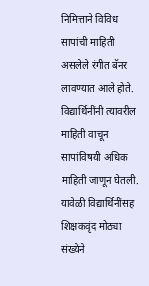निमित्ताने विविध सापांची माहिती असलेले रंगीत बॅनर लावण्यात आले होते. विद्यार्थिनींनी त्यावरील माहिती वाचून सापांविषयी अधिक माहिती जाणून घेतली. यावेळी विद्यार्थिनींसह शिक्षकवृंद मोठ्या संख्येने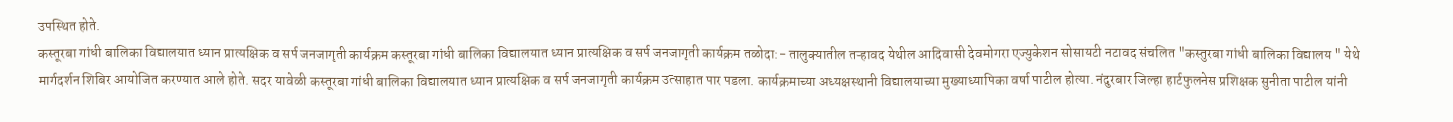उपस्थित होते.
कस्तूरबा गांधी बालिका विद्यालयात ध्यान प्रात्यक्षिक व सर्प जनजागृती कार्यक्रम कस्तूरबा गांधी बालिका विद्यालयात ध्यान प्रात्यक्षिक व सर्प जनजागृती कार्यक्रम तळोदा:- तालुक्यातील तऱ्हावद येथील आदिवासी देवमोगरा एज्युकेशन सोसायटी नटावद संचलित "कस्तुरबा गांधी बालिका विद्यालय " येथे मार्गदर्शन शिबिर आयोजित करण्यात आले होते. सदर यावेळी कस्तूरबा गांधी बालिका विद्यालयात ध्यान प्रात्यक्षिक व सर्प जनजागृती कार्यक्रम उत्साहात पार पडला. कार्यक्रमाच्या अध्यक्षस्थानी विद्यालयाच्या मुख्याध्यापिका वर्षा पाटील होत्या. नंदुरबार जिल्हा हार्टफुलनेस प्रशिक्षक सुनीता पाटील यांनी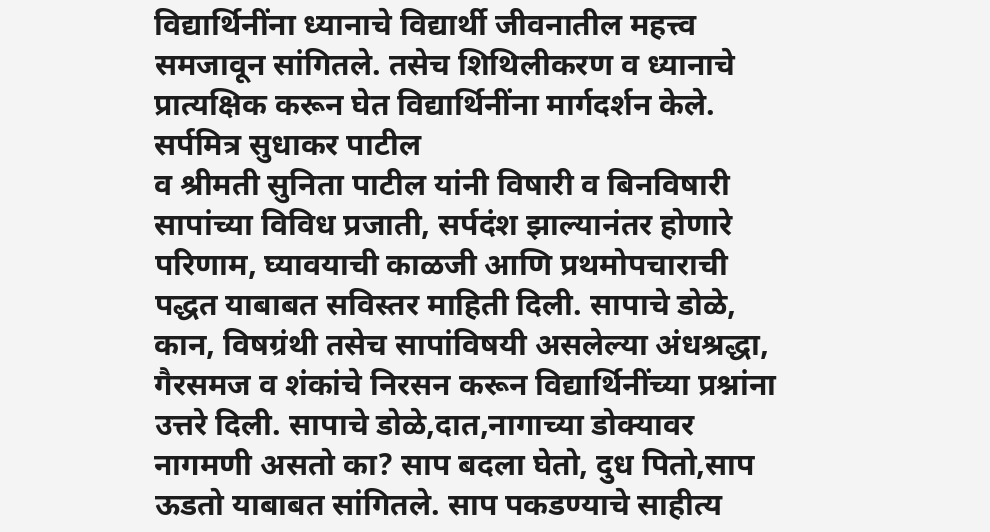विद्यार्थिनींना ध्यानाचे विद्यार्थी जीवनातील महत्त्व समजावून सांगितले. तसेच शिथिलीकरण व ध्यानाचे प्रात्यक्षिक करून घेत विद्यार्थिनींना मार्गदर्शन केले. सर्पमित्र सुधाकर पाटील
व श्रीमती सुनिता पाटील यांनी विषारी व बिनविषारी सापांच्या विविध प्रजाती, सर्पदंश झाल्यानंतर होणारे परिणाम, घ्यावयाची काळजी आणि प्रथमोपचाराची पद्धत याबाबत सविस्तर माहिती दिली. सापाचे डोळे, कान, विषग्रंथी तसेच सापांविषयी असलेल्या अंधश्रद्धा, गैरसमज व शंकांचे निरसन करून विद्यार्थिनींच्या प्रश्नांना उत्तरे दिली. सापाचे डोळे,दात,नागाच्या डोक्यावर नागमणी असतो का? साप बदला घेतो, दुध पितो,साप ऊडतो याबाबत सांगितले. साप पकडण्याचे साहीत्य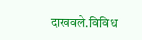दाखवले.विविध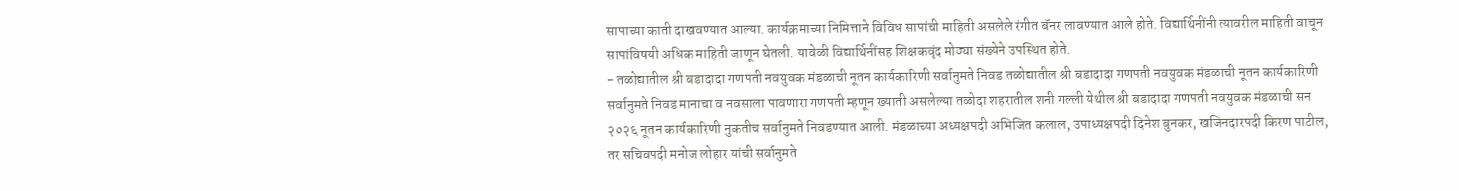सापाच्या काती दाखवण्यात आल्या. कार्यक्रमाच्या निमित्ताने विविध सापांची माहिती असलेले रंगीत बॅनर लावण्यात आले होते. विद्यार्थिनींनी त्यावरील माहिती वाचून सापांविषयी अधिक माहिती जाणून घेतली. यावेळी विद्यार्थिनींसह शिक्षकवृंद मोठ्या संख्येने उपस्थित होते.
- तळोद्यातील श्री बडादादा गणपती नवयुवक मंडळाची नूतन कार्यकारिणी सर्वानुमते निवड तळोद्यातील श्री बडादादा गणपती नवयुवक मंडळाची नूतन कार्यकारिणी सर्वानुमते निवड मानाचा व नवसाला पावणारा गणपती म्हणून ख्याती असलेल्या तळोदा शहरातील शनी गल्ली येथील श्री बडादादा गणपती नवयुवक मंडळाची सन २०२६ नूतन कार्यकारिणी नुकतीच सर्वानुमते निवडण्यात आली. मंडळाच्या अध्यक्षपदी अभिजित कलाल, उपाध्यक्षपदी दिनेश बुनकर, खजिनदारपदी किरण पाटील, तर सचिवपदी मनोज लोहार यांची सर्वानुमते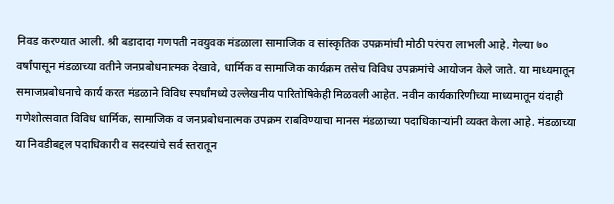निवड करण्यात आली. श्री बडादादा गणपती नवयुवक मंडळाला सामाजिक व सांस्कृतिक उपक्रमांची मोठी परंपरा लाभली आहे. गेल्या ७० वर्षांपासून मंडळाच्या वतीने जनप्रबोधनात्मक देखावे, धार्मिक व सामाजिक कार्यक्रम तसेच विविध उपक्रमांचे आयोजन केले जाते. या माध्यमातून समाजप्रबोधनाचे कार्य करत मंडळाने विविध स्पर्धांमध्ये उल्लेखनीय पारितोषिकेही मिळवली आहेत. नवीन कार्यकारिणीच्या माध्यमातून यंदाही गणेशोत्सवात विविध धार्मिक, सामाजिक व जनप्रबोधनात्मक उपक्रम राबविण्याचा मानस मंडळाच्या पदाधिकाऱ्यांनी व्यक्त केला आहे. मंडळाच्या या निवडीबद्दल पदाधिकारी व सदस्यांचे सर्व स्तरातून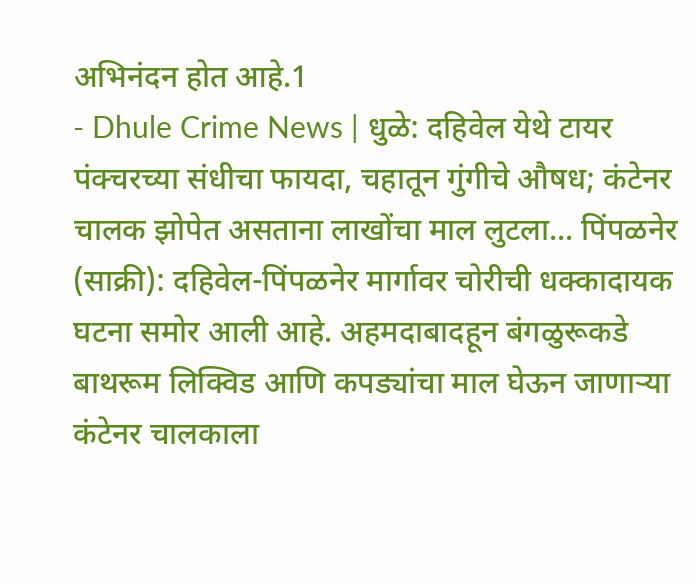अभिनंदन होत आहे.1
- Dhule Crime News | धुळे: दहिवेल येथे टायर पंक्चरच्या संधीचा फायदा, चहातून गुंगीचे औषध; कंटेनर चालक झोपेत असताना लाखोंचा माल लुटला... पिंपळनेर (साक्री): दहिवेल-पिंपळनेर मार्गावर चोरीची धक्कादायक घटना समोर आली आहे. अहमदाबादहून बंगळुरूकडे बाथरूम लिक्विड आणि कपड्यांचा माल घेऊन जाणाऱ्या कंटेनर चालकाला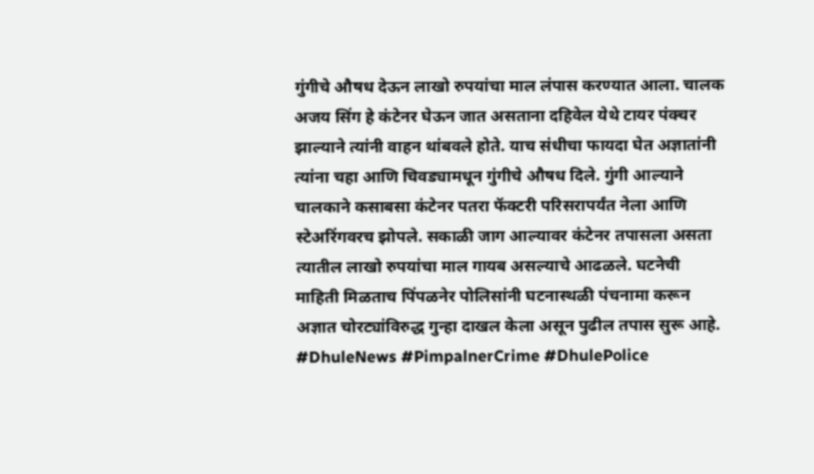गुंगीचे औषध देऊन लाखो रुपयांचा माल लंपास करण्यात आला. चालक अजय सिंग हे कंटेनर घेऊन जात असताना दहिवेल येथे टायर पंक्चर झाल्याने त्यांनी वाहन थांबवले होते. याच संधीचा फायदा घेत अज्ञातांनी त्यांना चहा आणि चिवड्यामधून गुंगीचे औषध दिले. गुंगी आल्याने चालकाने कसाबसा कंटेनर पतरा फॅक्टरी परिसरापर्यंत नेला आणि स्टेअरिंगवरच झोपले. सकाळी जाग आल्यावर कंटेनर तपासला असता त्यातील लाखो रुपयांचा माल गायब असल्याचे आढळले. घटनेची माहिती मिळताच पिंपळनेर पोलिसांनी घटनास्थळी पंचनामा करून अज्ञात चोरट्यांविरुद्ध गुन्हा दाखल केला असून पुढील तपास सुरू आहे. #DhuleNews #PimpalnerCrime #DhulePolice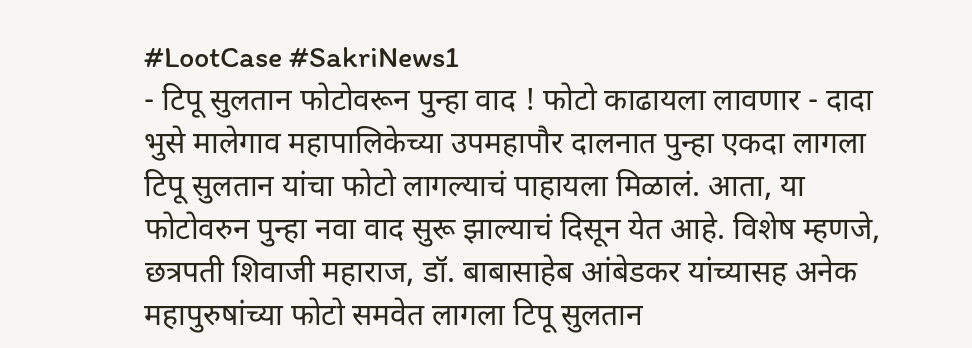#LootCase #SakriNews1
- टिपू सुलतान फोटोवरून पुन्हा वाद ! फोटो काढायला लावणार - दादा भुसे मालेगाव महापालिकेच्या उपमहापौर दालनात पुन्हा एकदा लागला टिपू सुलतान यांचा फोटो लागल्याचं पाहायला मिळालं. आता, या फोटोवरुन पुन्हा नवा वाद सुरू झाल्याचं दिसून येत आहे. विशेष म्हणजे, छत्रपती शिवाजी महाराज, डॉ. बाबासाहेब आंबेडकर यांच्यासह अनेक महापुरुषांच्या फोटो समवेत लागला टिपू सुलतान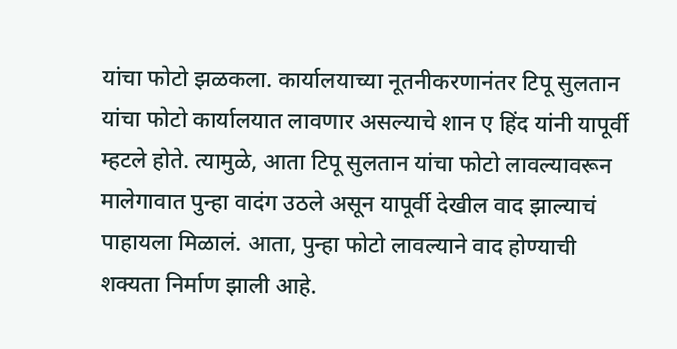यांचा फोटो झळकला. कार्यालयाच्या नूतनीकरणानंतर टिपू सुलतान यांचा फोटो कार्यालयात लावणार असल्याचे शान ए हिंद यांनी यापूर्वी म्हटले होते. त्यामुळे, आता टिपू सुलतान यांचा फोटो लावल्यावरून मालेगावात पुन्हा वादंग उठले असून यापूर्वी देखील वाद झाल्याचं पाहायला मिळालं. आता, पुन्हा फोटो लावल्याने वाद होण्याची शक्यता निर्माण झाली आहे.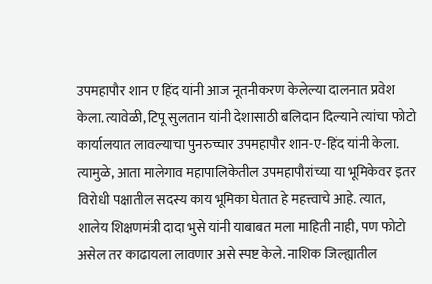उपमहापौर शान ए हिंद यांनी आज नूतनीकरण केलेल्या दालनात प्रवेश केला. त्यावेळी, टिपू सुलतान यांनी देशासाठी बलिदान दिल्याने त्यांचा फोटो कार्यालयात लावल्याचा पुनरुच्चार उपमहापौर शान-ए-हिंद यांनी केला. त्यामुळे, आता मालेगाव महापालिकेतील उपमहापौरांच्या या भूमिकेवर इतर विरोधी पक्षातील सदस्य काय भूमिका घेतात हे महत्त्वाचे आहे. त्यात, शालेय शिक्षणमंत्री दादा भुसे यांनी याबाबत मला माहिती नाही, पण फोटो असेल तर काढायला लावणार असे स्पष्ट केले. नाशिक जिल्ह्यातील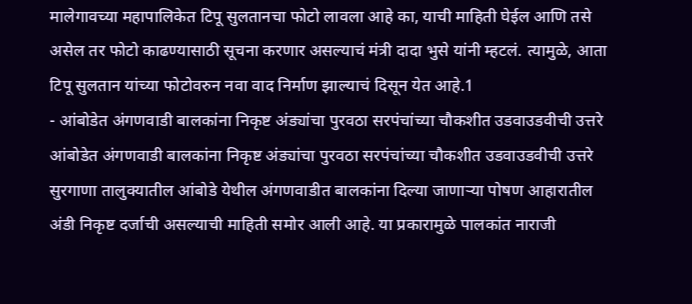मालेगावच्या महापालिकेत टिपू सुलतानचा फोटो लावला आहे का, याची माहिती घेईल आणि तसे असेल तर फोटो काढण्यासाठी सूचना करणार असल्याचं मंत्री दादा भुसे यांनी म्हटलं. त्यामुळे, आता टिपू सुलतान यांच्या फोटोवरुन नवा वाद निर्माण झाल्याचं दिसून येत आहे.1
- आंबोडेत अंगणवाडी बालकांना निकृष्ट अंड्यांचा पुरवठा सरपंचांच्या चौकशीत उडवाउडवीची उत्तरे आंबोडेत अंगणवाडी बालकांना निकृष्ट अंड्यांचा पुरवठा सरपंचांच्या चौकशीत उडवाउडवीची उत्तरे सुरगाणा तालुक्यातील आंबोडे येथील अंगणवाडीत बालकांना दिल्या जाणाऱ्या पोषण आहारातील अंडी निकृष्ट दर्जाची असल्याची माहिती समोर आली आहे. या प्रकारामुळे पालकांत नाराजी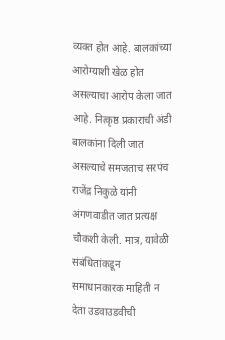व्यक्त होत आहे. बालकांच्या आरोग्याशी खेळ होत असल्याचा आरोप केला जात आहे. नित्कृष्ठ प्रकाराची अंडी बालकांना दिली जात असल्याचे समजताच सरपंच राजेंद्र निकुळे यांनी अंगणवाडीत जात प्रत्यक्ष चौकशी केली. मात्र, यावेळी संबंधितांकडून समाधानकारक माहिती न देता उडवाउडवीची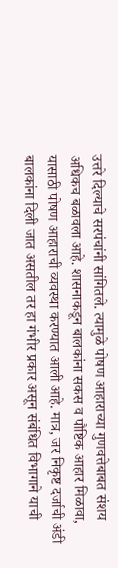उत्तरे दिल्याचे सरपंचांनी सांगितले. त्यामुळे पोषण आहाराच्या गुणवत्तेबाबत संशय अधिकच बळावला आहे. शासनाकडून बालकांना सकस व पौष्टिक आहार मिळावा, यासाठी पोषण आहाराची व्यवस्था करण्यात आली आहे. मात्र, जर निकृष्ट दर्जाची अंडी बालकांना दिली जात असतील तर हा गंभीर प्रकार असून संबंधित विभागाने याची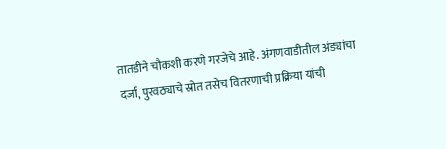तातडीने चौकशी करणे गरजेचे आहे. अंगणवाडीतील अंड्यांचा दर्जा, पुरवठ्याचे स्रोत तसेच वितरणाची प्रक्रिया यांची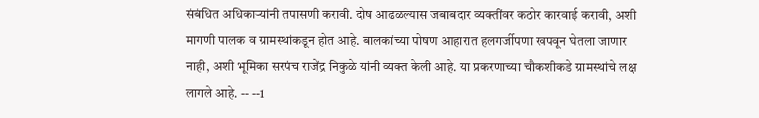संबंधित अधिकाऱ्यांनी तपासणी करावी. दोष आढळल्यास जबाबदार व्यक्तींवर कठोर कारवाई करावी, अशी मागणी पालक व ग्रामस्थांकडून होत आहे. बालकांच्या पोषण आहारात हलगर्जीपणा खपवून घेतला जाणार नाही, अशी भूमिका सरपंच राजेंद्र निकुळे यांनी व्यक्त केली आहे. या प्रकरणाच्या चौकशीकडे ग्रामस्थांचे लक्ष लागले आहे. -- --1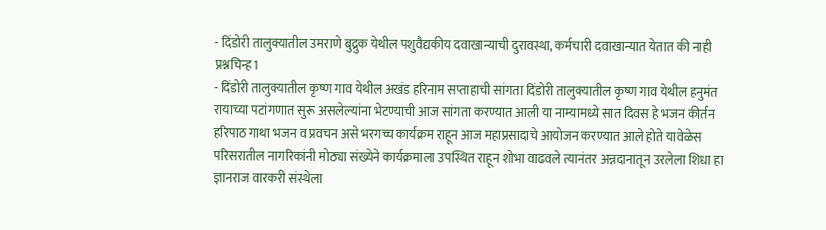- दिंडोरी तालुक्यातील उमराणे बुद्रुक येथील पशुवैद्यकीय दवाखान्याची दुरावस्था, कर्मचारी दवाखान्यात येतात की नाही प्रश्नचिन्ह1
- दिंडोरी तालुक्यातील कृष्ण गाव येथील अखंड हरिनाम सप्ताहाची सांगता दिंडोरी तालुक्यातील कृष्ण गाव येथील हनुमंत रायाच्या पटांगणात सुरू असलेल्यांना भेटण्याची आज सांगता करण्यात आली या नाम्यामध्ये सात दिवस हे भजन कीर्तन हरिपाठ गाथा भजन व प्रवचन असे भरगच्च कार्यक्रम राहून आज महाप्रसादाचे आयोजन करण्यात आले होते यावेळेस परिसरातील नागरिकांनी मोठ्या संख्येने कार्यक्रमाला उपस्थित राहून शोभा वाढवले त्यानंतर अन्नदानातून उरलेला शिधा हा ज्ञानराज वारकरी संस्थेला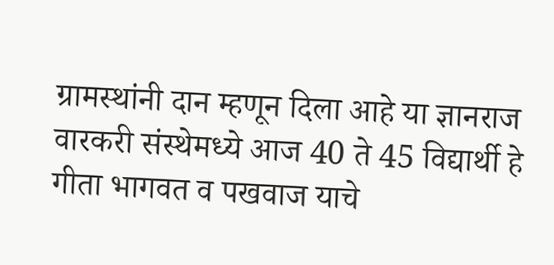ग्रामस्थांनी दान म्हणून दिला आहे या ज्ञानराज वारकरी संस्थेमध्ये आज 40 ते 45 विद्यार्थी हे गीता भागवत व पखवाज याचे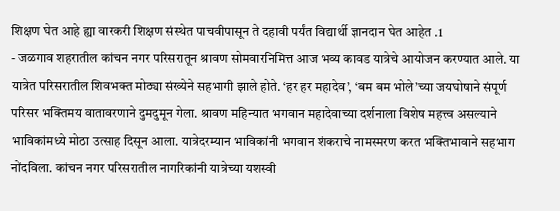शिक्षण घेत आहे ह्या वारकरी शिक्षण संस्थेत पाचवीपासून ते दहावी पर्यंत विद्यार्थी ज्ञानदान घेत आहेत .1
- जळगाव शहरातील कांचन नगर परिसरातून श्रावण सोमवारनिमित्त आज भव्य कावड यात्रेचे आयोजन करण्यात आले. या यात्रेत परिसरातील शिवभक्त मोठ्या संख्येने सहभागी झाले होते. ‘हर हर महादेव’, ‘बम बम भोले’च्या जयघोषाने संपूर्ण परिसर भक्तिमय वातावरणाने दुमदुमून गेला. श्रावण महिन्यात भगवान महादेवाच्या दर्शनाला विशेष महत्त्व असल्याने भाविकांमध्ये मोठा उत्साह दिसून आला. यात्रेदरम्यान भाविकांनी भगवान शंकराचे नामस्मरण करत भक्तिभावाने सहभाग नोंदविला. कांचन नगर परिसरातील नागरिकांनी यात्रेच्या यशस्वी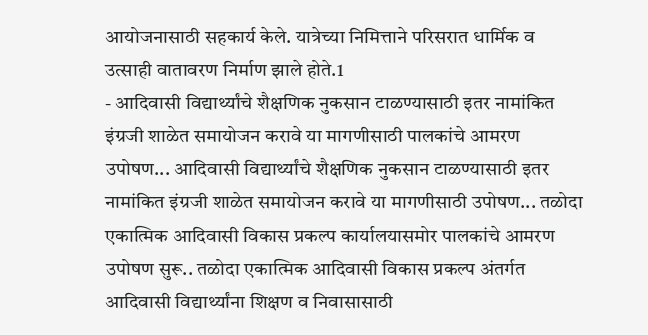आयोजनासाठी सहकार्य केले. यात्रेच्या निमित्ताने परिसरात धार्मिक व उत्साही वातावरण निर्माण झाले होते.1
- आदिवासी विद्यार्थ्यांचे शैक्षणिक नुकसान टाळण्यासाठी इतर नामांकित इंग्रजी शाळेत समायोजन करावे या मागणीसाठी पालकांचे आमरण उपोषण... आदिवासी विद्यार्थ्यांचे शैक्षणिक नुकसान टाळण्यासाठी इतर नामांकित इंग्रजी शाळेत समायोजन करावे या मागणीसाठी उपोषण... तळोदा एकात्मिक आदिवासी विकास प्रकल्प कार्यालयासमोर पालकांचे आमरण उपोषण सुरू.. तळोदा एकात्मिक आदिवासी विकास प्रकल्प अंतर्गत आदिवासी विद्यार्थ्यांना शिक्षण व निवासासाठी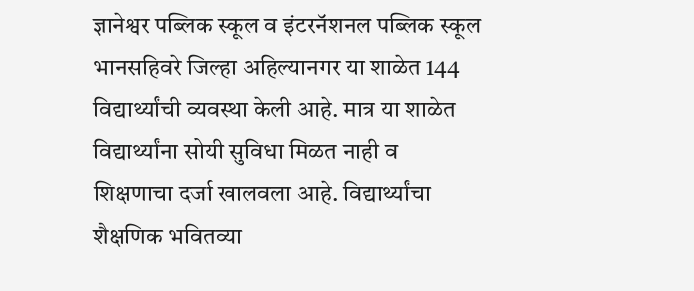ज्ञानेश्वर पब्लिक स्कूल व इंटरनॅशनल पब्लिक स्कूल भानसहिवरे जिल्हा अहिल्यानगर या शाळेत 144 विद्यार्थ्यांची व्यवस्था केली आहे. मात्र या शाळेत विद्यार्थ्यांना सोयी सुविधा मिळत नाही व शिक्षणाचा दर्जा खालवला आहे. विद्यार्थ्यांचा शैक्षणिक भवितव्या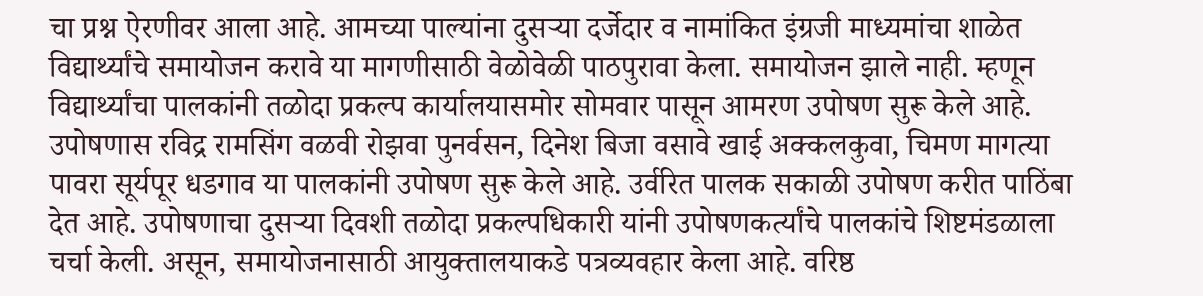चा प्रश्न ऐरणीवर आला आहे. आमच्या पाल्यांना दुसऱ्या दर्जेदार व नामांकित इंग्रजी माध्यमांचा शाळेत विद्यार्थ्यांचे समायोजन करावे या मागणीसाठी वेळोवेळी पाठपुरावा केला. समायोजन झाले नाही. म्हणून विद्यार्थ्यांचा पालकांनी तळोदा प्रकल्प कार्यालयासमोर सोमवार पासून आमरण उपोषण सुरू केले आहे. उपोषणास रविद्र रामसिंग वळवी रोझवा पुनर्वसन, दिनेश बिजा वसावे खाई अक्कलकुवा, चिमण मागत्या पावरा सूर्यपूर धडगाव या पालकांनी उपोषण सुरू केले आहे. उर्वरित पालक सकाळी उपोषण करीत पाठिंबा देत आहे. उपोषणाचा दुसऱ्या दिवशी तळोदा प्रकल्पधिकारी यांनी उपोषणकर्त्यांचे पालकांचे शिष्टमंडळाला चर्चा केली. असून, समायोजनासाठी आयुक्तालयाकडे पत्रव्यवहार केला आहे. वरिष्ठ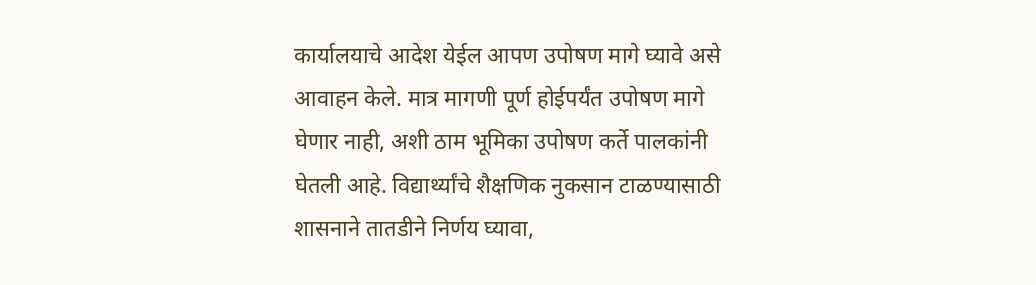कार्यालयाचे आदेश येईल आपण उपोषण मागे घ्यावे असे आवाहन केले. मात्र मागणी पूर्ण होईपर्यंत उपोषण मागे घेणार नाही, अशी ठाम भूमिका उपोषण कर्ते पालकांनी घेतली आहे. विद्यार्थ्यांचे शैक्षणिक नुकसान टाळण्यासाठी शासनाने तातडीने निर्णय घ्यावा,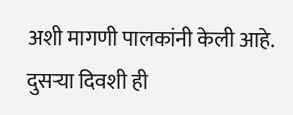अशी मागणी पालकांनी केली आहे. दुसऱ्या दिवशी ही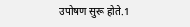उपोषण सुरू होते.1